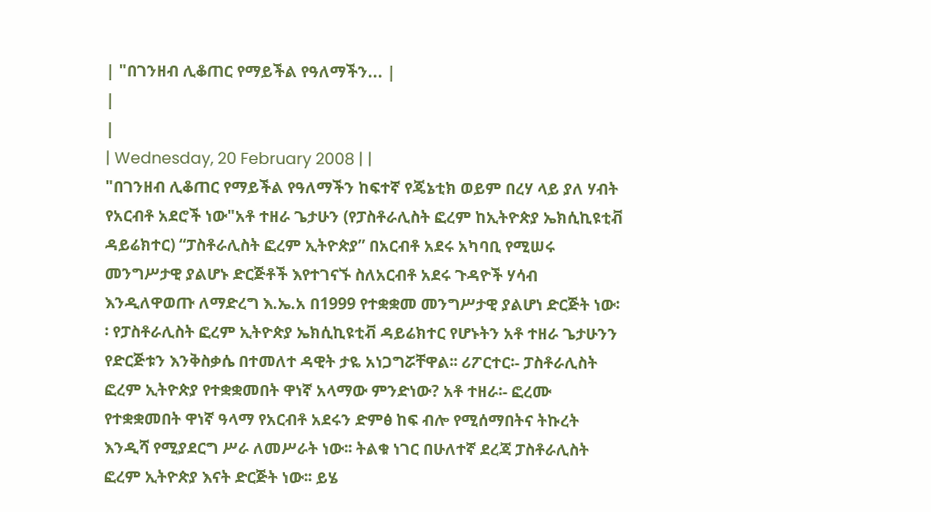| "በገንዘብ ሊቆጠር የማይችል የዓለማችን... |
|
|
| Wednesday, 20 February 2008 | |
"በገንዘብ ሊቆጠር የማይችል የዓለማችን ከፍተኛ የጄኔቲክ ወይም በረሃ ላይ ያለ ሃብት የአርብቶ አደሮች ነው"አቶ ተዘራ ጌታሁን (የፓስቶራሊስት ፎረም ከኢትዮጵያ ኤክሲኪዩቲቭ ዳይሬክተር) “ፓስቶራሊስት ፎረም ኢትዮጵያ” በአርብቶ አደሩ አካባቢ የሚሠሩ መንግሥታዊ ያልሆኑ ድርጅቶች እየተገናኙ ስለአርብቶ አደሩ ጉዳዮች ሃሳብ እንዲለዋወጡ ለማድረግ እ.ኤ.አ በ1999 የተቋቋመ መንግሥታዊ ያልሆነ ድርጅት ነው፡፡ የፓስቶራሊስት ፎረም ኢትዮጵያ ኤክሲኪዩቲቭ ዳይሬክተር የሆኑትን አቶ ተዘራ ጌታሁንን የድርጅቱን እንቅስቃሴ በተመለተ ዳዊት ታዬ አነጋግሯቸዋል፡፡ ሪፖርተር፡- ፓስቶራሊስት ፎረም ኢትዮጵያ የተቋቋመበት ዋነኛ አላማው ምንድነው? አቶ ተዘራ፡- ፎረሙ የተቋቋመበት ዋነኛ ዓላማ የአርብቶ አደሩን ድምፅ ከፍ ብሎ የሚሰማበትና ትኩረት እንዲሻ የሚያደርግ ሥራ ለመሥራት ነው፡፡ ትልቁ ነገር በሁለተኛ ደረጃ ፓስቶራሊስት ፎረም ኢትዮጵያ እናት ድርጅት ነው፡፡ ይሄ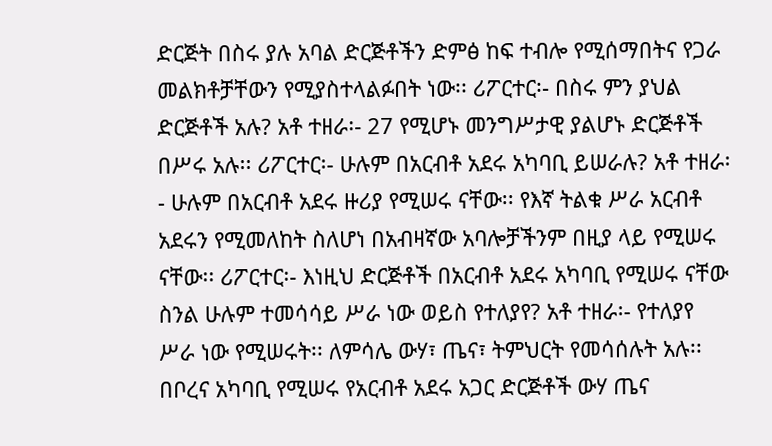ድርጅት በስሩ ያሉ አባል ድርጅቶችን ድምፅ ከፍ ተብሎ የሚሰማበትና የጋራ መልክቶቻቸውን የሚያስተላልፉበት ነው፡፡ ሪፖርተር፡- በስሩ ምን ያህል ድርጅቶች አሉ? አቶ ተዘራ፡- 27 የሚሆኑ መንግሥታዊ ያልሆኑ ድርጅቶች በሥሩ አሉ፡፡ ሪፖርተር፡- ሁሉም በአርብቶ አደሩ አካባቢ ይሠራሉ? አቶ ተዘራ፡- ሁሉም በአርብቶ አደሩ ዙሪያ የሚሠሩ ናቸው፡፡ የእኛ ትልቁ ሥራ አርብቶ አደሩን የሚመለከት ስለሆነ በአብዛኛው አባሎቻችንም በዚያ ላይ የሚሠሩ ናቸው፡፡ ሪፖርተር፡- እነዚህ ድርጅቶች በአርብቶ አደሩ አካባቢ የሚሠሩ ናቸው ስንል ሁሉም ተመሳሳይ ሥራ ነው ወይስ የተለያየ? አቶ ተዘራ፡- የተለያየ ሥራ ነው የሚሠሩት፡፡ ለምሳሌ ውሃ፣ ጤና፣ ትምህርት የመሳሰሉት አሉ፡፡ በቦረና አካባቢ የሚሠሩ የአርብቶ አደሩ አጋር ድርጅቶች ውሃ ጤና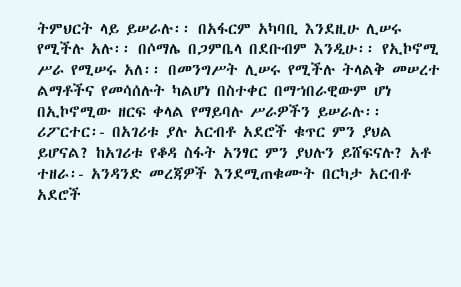ትምህርት ላይ ይሠራሉ፡፡ በአፋርም አካባቢ እንደዚሁ ሊሠሩ የሚችሉ አሉ፡፡ በሶማሌ በጋምቤላ በደቡብም እንዲሁ፡፡ የኢኮኖሚ ሥራ የሚሠሩ አለ፡፡ በመንግሥት ሊሠሩ የሚችሉ ትላልቅ መሠረተ ልማቶችና የመሳሰሉት ካልሆነ በስተቀር በማኀበራዊውም ሆነ በኢኮኖሚው ዘርፍ ቀላል የማይባሉ ሥራዎችን ይሠራሉ፡፡ ሪፖርተር፡- በአገሪቱ ያሉ አርብቶ አደሮች ቁጥር ምን ያህል ይሆናል? ከአገሪቱ የቆዳ ስፋት አንፃር ምን ያህሉን ይሸፍናሉ? አቶ ተዘራ፡- አንዳንድ መረጃዎች እንደሚጠቁሙት በርካታ አርብቶ አደሮች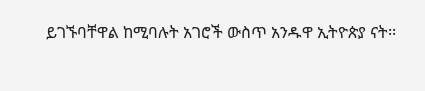ይገኙባቸዋል ከሚባሉት አገሮች ውስጥ አንዱዋ ኢትዮጵያ ናት፡፡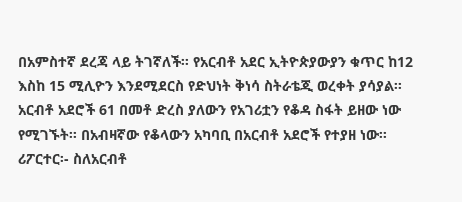በአምስተኛ ደረጃ ላይ ትገኛለች፡፡ የአርብቶ አደር ኢትዮጵያውያን ቁጥር ከ12 እስከ 15 ሚሊዮን እንደሚደርስ የድህነት ቅነሳ ስትራቴጂ ወረቀት ያሳያል፡፡ አርብቶ አደሮች 61 በመቶ ድረስ ያለውን የአገሪቷን የቆዳ ስፋት ይዘው ነው የሚገኙት፡፡ በአብዛኛው የቆላውን አካባቢ በአርብቶ አደሮች የተያዘ ነው፡፡ ሪፖርተር፡- ስለአርብቶ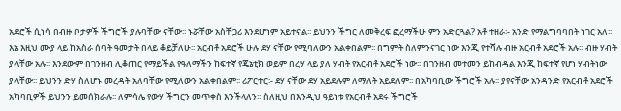አደሮች ሲነሳ በብዙ ቦታዎች ችግሮች ያሉባቸው ናቸው፡፡ ኑሯቸው አስቸጋሪ እንደሆነም አይተናል፡፡ ይህንን ችግር ለመቅረፍ ፎረማችሁ ምን አድርጓል? አቶ ተዘራ፡- አንድ የማልግባባበት ነገር አለ፡፡ እኔ እዚህ ሙያ ላይ ከአስራ ሰባት ዓመታት በላይ ቆይቻለሁ፡፡ አርብቶ አደሮች ሁሉ ደሃ ናቸው የሚባለውን አልቀበልም፡፡ በግምት ስለምንናገር ነው እንጂ የተሻሉ ብዙ አርብቶ አደሮች አሉ፡፡ ብዙ ሃብት ያላቸው አሉ፡፡ እንደውም በገንዘብ ሊቆጠር የማይችል የዓለማችን ከፍተኛ የጄኔቲክ ወይም በረሃ ላይ ያለ ሃብት የአርብቶ አደሮች ነው፡፡ በገንዘብ መተመን ይከብዳል እንጂ ከፍተኛ የሆነ ሃብትነው ያላቸው፡፡ ይህንን ድሃ ስለሆኑ መረዳት አለባቸው የሚለውን አልቀበልም፡፡ ሪፖርተር፡- ደሃ ናቸው ደሃ አይደሉም ለማለት አይደለም፡፡ በአካባቢው ችግሮች አሉ፡፡ ያየናቸው አንዳንድ የአርብቶ አደሮች አካባቢዎች ይህንን ይመሰክራሉ፡፡ ለምሳሌ የውሃ ችግርን መጥቀስ እንችላለን፡፡ ስለዚህ በእንዲህ ዓይነቱ የአርብቶ አደሩ ችግሮች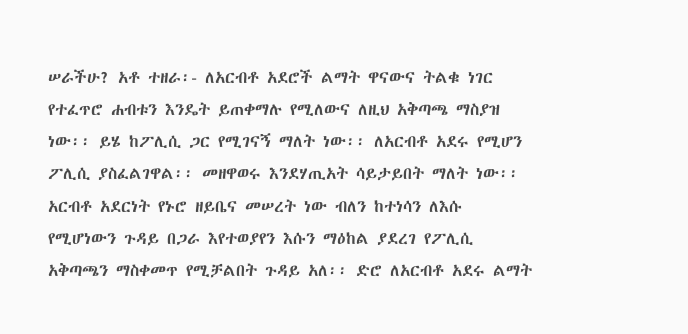ሠራችሁ? አቶ ተዘራ፡- ለአርብቶ አደሮች ልማት ዋናውና ትልቁ ነገር የተፈጥሮ ሐብቱን እንዴት ይጠቀማሉ የሚለውና ለዚህ አቅጣጫ ማስያዝ ነው፡፡ ይሄ ከፖሊሲ ጋር የሚገናኝ ማለት ነው፡፡ ለአርብቶ አደሩ የሚሆን ፖሊሲ ያስፈልገዋል፡፡ መዘዋወሩ እንደሃጢአት ሳይታይበት ማለት ነው፡፡ አርብቶ አደርነት የኑሮ ዘይቤና መሠረት ነው ብለን ከተነሳን ለእሱ የሚሆነውን ጉዳይ በጋራ እየተወያየን እሱን ማዕከል ያደረገ የፖሊሲ አቅጣጫን ማስቀመጥ የሚቻልበት ጉዳይ አለ፡፡ ድሮ ለአርብቶ አደሩ ልማት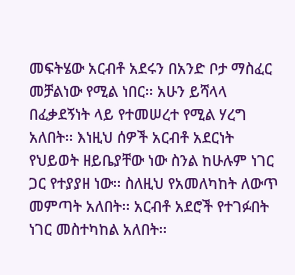መፍትሄው አርብቶ አደሩን በአንድ ቦታ ማስፈር መቻልነው የሚል ነበር፡፡ አሁን ይሻላላ በፈቃደኝነት ላይ የተመሠረተ የሚል ሃረግ አለበት፡፡ እነዚህ ሰዎች አርብቶ አደርነት የህይወት ዘይቤያቸው ነው ስንል ከሁሉም ነገር ጋር የተያያዘ ነው፡፡ ስለዚህ የአመለካከት ለውጥ መምጣት አለበት፡፡ አርብቶ አደሮች የተገፉበት ነገር መስተካከል አለበት፡፡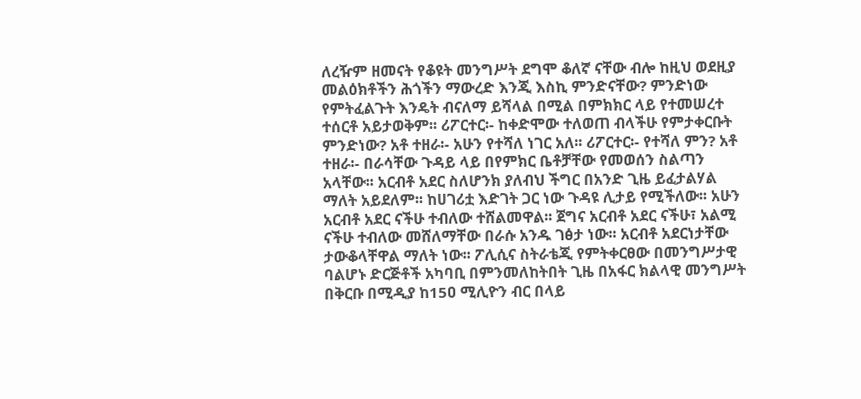ለረዥም ዘመናት የቆዩት መንግሥት ደግሞ ቆለኛ ናቸው ብሎ ከዚህ ወደዚያ መልዕክቶችን ሕጎችን ማውረድ እንጂ እስኪ ምንድናቸው? ምንድነው የምትፈልጉት እንዴት ብናለማ ይሻላል በሚል በምክክር ላይ የተመሠረተ ተሰርቶ አይታወቅም፡፡ ሪፖርተር፡- ከቀድሞው ተለወጠ ብላችሁ የምታቀርቡት ምንድነው? አቶ ተዘራ፡- አሁን የተሻለ ነገር አለ፡፡ ሪፖርተር፡- የተሻለ ምን? አቶ ተዘራ፡- በራሳቸው ጉዳይ ላይ በየምክር ቤቶቻቸው የመወሰን ስልጣን አላቸው፡፡ አርብቶ አደር ስለሆንክ ያለብህ ችግር በአንድ ጊዜ ይፈታልሃል ማለት አይደለም፡፡ ከሀገሪቷ እድገት ጋር ነው ጉዳዩ ሊታይ የሚችለው፡፡ አሁን አርብቶ አደር ናችሁ ተብለው ተሸልመዋል፡፡ ጀግና አርብቶ አደር ናችሁ፣ አልሚ ናችሁ ተብለው መሸለማቸው በራሱ አንዱ ገፅታ ነው፡፡ አርብቶ አደርነታቸው ታውቆላቸዋል ማለት ነው፡፡ ፖሊሲና ስትራቴጂ የምትቀርፀው በመንግሥታዊ ባልሆኑ ድርጅቶች አካባቢ በምንመለከትበት ጊዜ በአፋር ክልላዊ መንግሥት በቅርቡ በሚዲያ ከ15ዐ ሚሊዮን ብር በላይ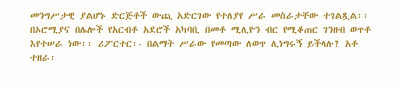መንግሥታዊ ያልሆኑ ድርጅቶች ውጪ አድርገው የተለያየ ሥራ መስራታቸው ተገልጿል፡፡ በኦሮሚያና በሌሎች የአርብቶ አደሮች አካባቢ በመቶ ሚሊዮን ብር የሚቆጠር ገንዘብ ወጥቶ እየተሠራ ነው፡፡ ሪፖርተር፡- በልማት ሥራው የመጣው ለወጥ ሊነግሩኝ ይችላሉ? አቶ ተዘራ፡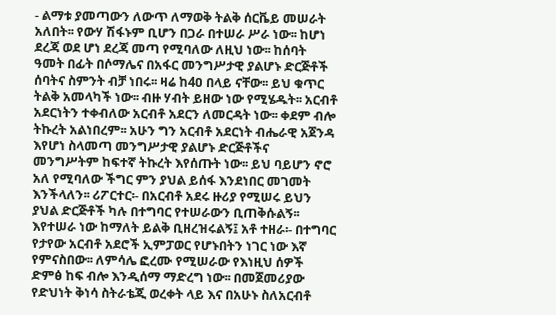- ልማቱ ያመጣውን ለውጥ ለማወቅ ትልቅ ሰርቬይ መሠራት አለበት፡፡ የውሃ ሽፋኑም ቢሆን በጋራ በተሠራ ሥራ ነው፡፡ ከሆነ ደረጃ ወደ ሆነ ደረጃ መጣ የሚባለው ለዚህ ነው፡፡ ከሰባት ዓመት በፊት በሶማሌና በአፋር መንግሥታዊ ያልሆኑ ድርጅቶች ሰባትና ስምንት ብቻ ነበሩ፡፡ ዛሬ ከ4ዐ በላይ ናቸው፡፡ ይህ ቁጥር ትልቅ አመላካች ነው፡፡ ብዙ ሃብት ይዘው ነው የሚሄዱት፡፡ አርብቶ አደርነትን ተቀብለው አርብቶ አደርን ለመርዳት ነው፡፡ ቀደም ብሎ ትኩረት አልነበረም፡፡ አሁን ግን አርብቶ አደርነት ብሔራዊ አጀንዳ እየሆነ ስላመጣ መንግሥታዊ ያልሆኑ ድርጅቶችና መንግሥትም ከፍተኛ ትኩረት እየሰጡት ነው፡፡ ይህ ባይሆን ኖሮ አለ የሚባለው ችግር ምን ያህል ይሰፋ እንደነበር መገመት እንችላለን፡፡ ሪፖርተር፡- በአርብቶ አደሩ ዙሪያ የሚሠሩ ይህን ያህል ድርጅቶች ካሉ በተግባር የተሠራውን ቢጠቅሱልኝ፡፡ እየተሠራ ነው ከማለት ይልቅ ቢዘረዝሩልኝ፤ አቶ ተዘራ፡- በተግባር የታየው አርብቶ አደሮች ኢምፓወር የሆኑበትን ነገር ነው እኛ የምናስበው፡፡ ለምሳሌ ፎረሙ የሚሠራው የእነዚህ ሰዎች ድምፅ ከፍ ብሎ እንዲሰማ ማድረግ ነው፡፡ በመጀመሪያው የድህነት ቅነሳ ስትራቴጂ ወረቀት ላይ እና በአሁኑ ስለአርብቶ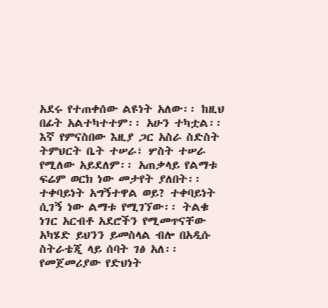አደሩ የተጠቀሰው ልዩነት አለው፡፡ ከዚህ በፊት አልተካተተም፡፡ አሁን ተካቷል፡፡ እኛ የምናስበው እዚያ ጋር አስራ ስድስት ትምህርት ቤት ተሠራ፣ ሦስት ተሠራ የሚለው አይደለም፡፡ አጠቃላይ የልማቱ ፍሬም ወርክ ነው መታየት ያለበት፡፡ ተቀባይነት አግኝተዋል ወይ? ተቀባይነት ሲገኝ ነው ልማቱ የሚገኘው፡፡ ትልቁ ነገር አርብቶ አደሮችን የሚመጥናቸው አካሄድ ይህንን ይመስላል ብሎ በአዲሱ ስትራቴጂ ላይ ሰባት ገፅ አለ፡፡ የመጀመሪያው የድህነት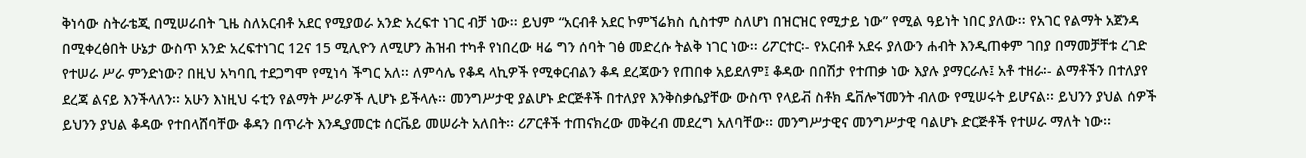ቅነሳው ስትራቴጂ በሚሠራበት ጊዜ ስለአርብቶ አደር የሚያወራ አንድ አረፍተ ነገር ብቻ ነው፡፡ ይህም “አርብቶ አደር ኮምኘሬክስ ሲስተም ስለሆነ በዝርዝር የሚታይ ነው” የሚል ዓይነት ነበር ያለው፡፡ የአገር የልማት አጀንዳ በሚቀረፅበት ሁኔታ ውስጥ አንድ አረፍተነገር 12ና 15 ሚሊዮን ለሚሆን ሕዝብ ተካቶ የነበረው ዛሬ ግን ሰባት ገፅ መድረሱ ትልቅ ነገር ነው፡፡ ሪፖርተር፡- የአርብቶ አደሩ ያለውን ሐብት እንዲጠቀም ገበያ በማመቻቸቱ ረገድ የተሠራ ሥራ ምንድነው? በዚህ አካባቢ ተደጋግሞ የሚነሳ ችግር አለ፡፡ ለምሳሌ የቆዳ ላኪዎች የሚቀርብልን ቆዳ ደረጃውን የጠበቀ አይደለም፤ ቆዳው በበሽታ የተጠቃ ነው እያሉ ያማርራሉ፤ አቶ ተዘራ፡- ልማቶችን በተለያየ ደረጃ ልናይ እንችላለን፡፡ አሁን እነዚህ ሩቲን የልማት ሥራዎች ሊሆኑ ይችላሉ፡፡ መንግሥታዊ ያልሆኑ ድርጅቶች በተለያየ እንቅስቃሴያቸው ውስጥ የላይቭ ስቶክ ዴቨሎኘመንት ብለው የሚሠሩት ይሆናል፡፡ ይህንን ያህል ሰዎች ይህንን ያህል ቆዳው የተበላሸባቸው ቆዳን በጥራት እንዲያመርቱ ሰርቬይ መሠራት አለበት፡፡ ሪፖርቶች ተጠናክረው መቅረብ መደረግ አለባቸው፡፡ መንግሥታዊና መንግሥታዊ ባልሆኑ ድርጅቶች የተሠራ ማለት ነው፡፡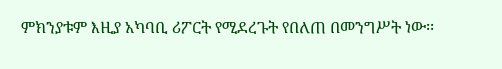ምክንያቱም እዚያ አካባቢ ሪፖርት የሚደረጉት የበለጠ በመንግሥት ነው፡፡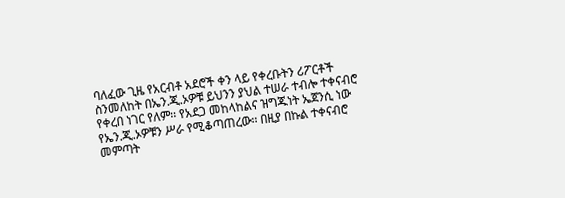ባለፈው ጊዜ የአርብቶ አደሮች ቀን ላይ የቀረቡትን ሪፖርቶች ስንመለከት በኤን.ጂ.ኦዎቹ ይህንን ያህል ተሠራ ተብሎ ተቀናብሮ የቀረበ ነገር የለም፡፡ የአደጋ መከላከልና ዝግጁነት ኤጀንሲ ነው የኤን.ጂ.ኦዎቹን ሥራ የሚቆጣጠረው፡፡ በዚያ በኩል ተቀናብሮ መምጣት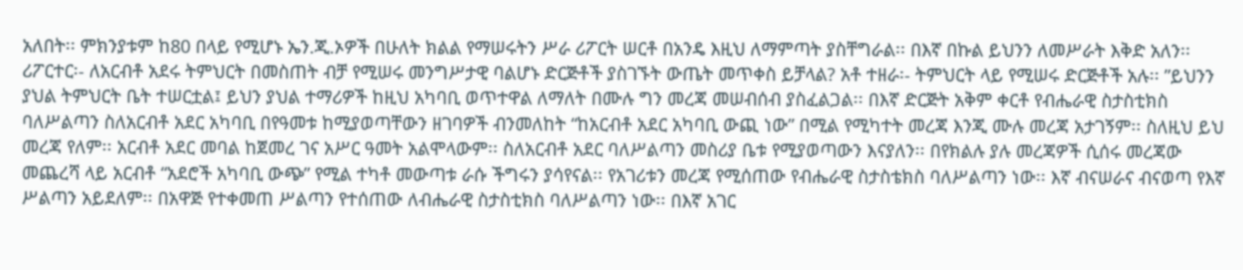አለበት፡፡ ምክንያቱም ከ80 በላይ የሚሆኑ ኤን.ጂ.ኦዎች በሁለት ክልል የማሠሩትን ሥራ ሪፖርት ሠርቶ በአንዴ እዚህ ለማምጣት ያስቸግራል፡፡ በእኛ በኩል ይህንን ለመሥራት እቅድ አለን፡፡ ሪፖርተር፡- ለአርብቶ አደሩ ትምህርት በመስጠት ብቻ የሚሠሩ መንግሥታዊ ባልሆኑ ድርጅቶች ያስገኙት ውጤት መጥቀስ ይቻላል? አቶ ተዘራ፡- ትምህርት ላይ የሚሠሩ ድርጅቶች አሉ፡፡ ”ይህንን ያህል ትምህርት ቤት ተሠርቷል፤ ይህን ያህል ተማሪዎች ከዚህ አካባቢ ወጥተዋል ለማለት በሙሉ ግን መረጃ መሠብሰብ ያስፈልጋል፡፡ በእኛ ድርጅት አቅም ቀርቶ የብሔራዊ ስታስቲክስ ባለሥልጣን ስለአርብቶ አደር አካባቢ በየዓመቱ ከሚያወጣቸውን ዘገባዎች ብንመለከት “ከአርብቶ አደር አካባቢ ውጪ ነው” በሚል የሚካተት መረጃ እንጂ ሙሉ መረጃ አታገኝም፡፡ ስለዚህ ይህ መረጃ የለም፡፡ አርብቶ አደር መባል ከጀመረ ገና አሥር ዓመት አልሞላውም፡፡ ስለአርብቶ አደር ባለሥልጣን መስሪያ ቤቱ የሚያወጣውን እናያለን፡፡ በየክልሉ ያሉ መረጃዎች ሲሰሩ መረጃው መጨረሻ ላይ አርብቶ “አደሮች አካባቢ ውጭ” የሚል ተካቶ መውጣቱ ራሱ ችግሩን ያሳየናል፡፡ የአገሪቱን መረጃ የሚሰጠው የብሔራዊ ስታስቴክስ ባለሥልጣን ነው፡፡ እኛ ብናሠራና ብናወጣ የእኛ ሥልጣን አይደለም፡፡ በአዋጅ የተቀመጠ ሥልጣን የተሰጠው ለብሔራዊ ስታስቲክስ ባለሥልጣን ነው፡፡ በእኛ አገር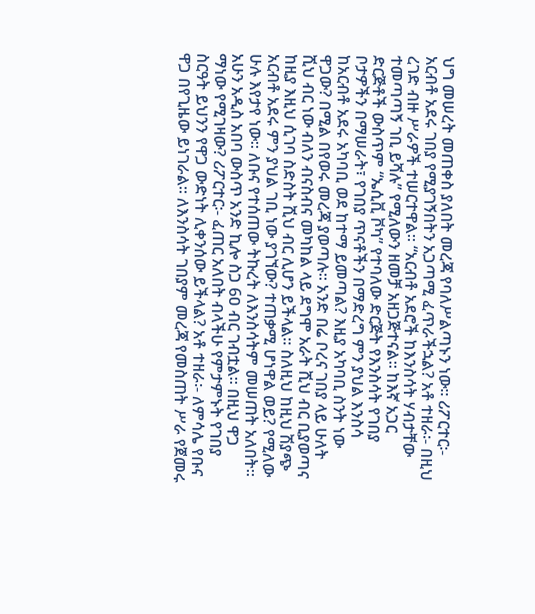ህግ መሠረት መጠቀስ ያለበት መረጃ የባለሥልጣኑን ነው፡፡ ሪፖርተር፡- አርብቶ አደሩ ገበያ የሚያገኝበትን አጋጣሚ ፈጥራችኋል? አቶ ተዘራ፡- በዚህ ረገድ ብዙ ሥራዎች ተሠርተዋል፡፡ “አርብቶ አደሮች ከእንስሳት ሃብታቸው ተመጣጣኝ ገቢ ይሻሉ” የሚለውን ዘመቻ አዘጋጅተናል፡፡ ከእኛ አጋር ድርጅቶች ውስጥም “ኤሲቪ ቮካ” የተባለው ድርጅት የእንስሳት የገበያ ቦታዎችን በማሠራት፣ የገበያ ጥናቶችን በማድረግ ምን ያህል እንስሳ ከአርብቶ አደሩ አካባቢ ወደ ከተማ ይመጣል? እዚያ አካባቢ ስንት ነው ዋጋው? በሚል በየወሩ መረጃ ያወጣሉ፡፡ አንድ በሬ ቦረና ገበያ ላይ ሁለት ሺህ ብር ነው ብለን ብናስብና መካከል ላይ ደግሞ አራት ሺህ ብር ቢያወጣና ከዚያ እዚህ ሲገባ ስድስት ሺህ ብር ሊሆን ይችላል፡፡ ስለዚህ ከዚህ ሽያጭ አርብቶ አደሩ ምን ያህል ገቢ ነው ያገኘው? ተጠቃሚ ሆነዋል ወይ? የሚለው ሁሉ እየታየ ነው፡፡ ለቡና የተሰጠው ትኩረት ለእንስሳትም መሠጠት አለበት፡፡ አሁን አዲስ አበባ ውስጥ አንድ ኪሎ ስጋ 6ዐ ብር ገብቷል፡፡ በዚህ ዋጋ ማነው የሚገዛው? ሪፖርተር፡- ፈጠር አለበት ብላችሁ የምታምኑት የገበያ ስርዓት ይህንን የዋጋ ውድነት ሊቀንሰው ይችላል? አቶ ተዘራ፡- ለምሳሌ የቡና ዋጋ በየጊዜው ይነገራል፡፡ ለእንስሳት ገበያም መረጃ የመስጠት ሥራ የጀመሩ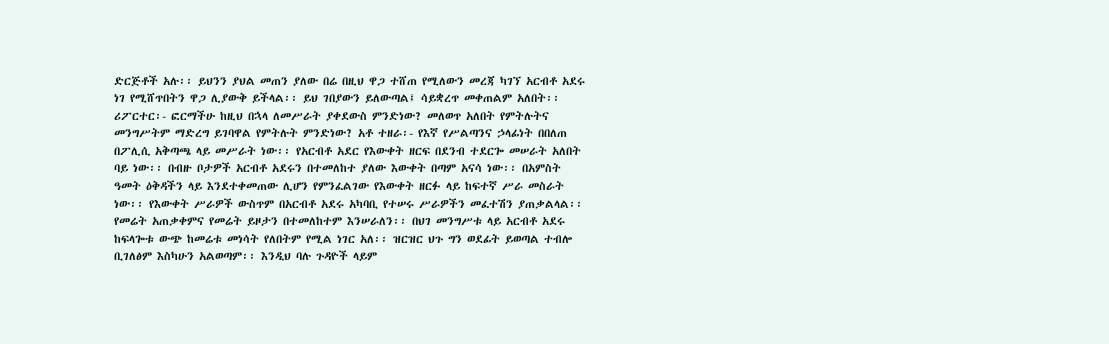ድርጅቶች አሉ፡፡ ይህንን ያህል መጠን ያለው በሬ በዚህ ዋጋ ተሸጠ የሚለውን መረጃ ካገኘ አርብቶ አደሩ ነገ የሚሸጥበትን ዋጋ ሊያውቅ ይችላል፡፡ ይህ ገበያውን ይለውጣል፤ ሳይቋረጥ መቀጠልም አለበት፡፡ ሪፖርተር፡- ፎርማችሁ ከዚህ በኋላ ለመሥራት ያቀደውስ ምንድነው? መለወጥ አለበት የምትሉትና መንግሥትም ማድረግ ይገባዋል የምትሉት ምንድነው? አቶ ተዘራ፡- የእኛ የሥልጣንና ኃላፊነት በበለጠ በፖሊሲ አቅጣጫ ላይ መሥራት ነው፡፡ የአርብቶ አደር የእውቀት ዘርፍ በደንብ ተደርጐ መሠራት አለበት ባይ ነው፡፡ በብዙ ቦታዎች አርብቶ አደሩን በተመለከተ ያለው እውቀት በጣም አናሳ ነው፡፡ በአምስት ዓመት ዕቅዳችን ላይ እንደተቀመጠው ሊሆን የምንፈልገው የእውቀት ዘርፉ ላይ ከፍተኛ ሥራ መስራት ነው፡፡ የእውቀት ሥራዎች ውስጥም በአርብቶ አደሩ አካባቢ የተሠሩ ሥራዎችን መፈተሽን ያጠቃልላል፡፡ የመሬት አጠቃቀምና የመሬት ይዞታን በተመለከተም እንሠራለን፡፡ በህገ መንግሥቱ ላይ አርብቶ አደሩ ከፍላጐቱ ውጭ ከመሬቱ መነሳት የለበትም የሚል ነገር አለ፡፡ ዝርዝር ህጉ ግን ወደፊት ይወጣል ተብሎ ቢገለፅም እስካሁን አልወጣም፡፡ እንዲህ ባሉ ጉዳዮች ላይም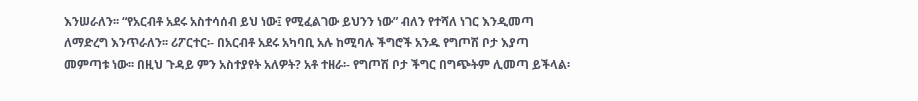እንሠራለን፡፡ “የአርብቶ አደሩ አስተሳሰብ ይህ ነው፤ የሚፈልገው ይህንን ነው” ብለን የተሻለ ነገር እንዲመጣ ለማድረግ እንጥራለን፡፡ ሪፖርተር፡- በአርብቶ አደሩ አካባቢ አሉ ከሚባሉ ችግሮች አንዱ የግጦሽ ቦታ እያጣ መምጣቱ ነው፡፡ በዚህ ጉዳይ ምን አስተያየት አለዎት? አቶ ተዘራ፡- የግጦሽ ቦታ ችግር በግጭትም ሊመጣ ይችላል፡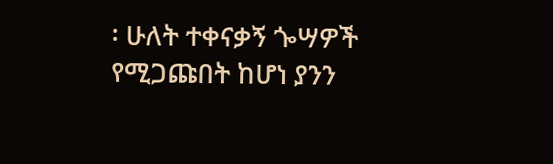፡ ሁለት ተቀናቃኝ ጐሣዎች የሚጋጩበት ከሆነ ያንን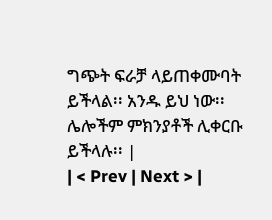ግጭት ፍራቻ ላይጠቀሙባት ይችላል፡፡ አንዱ ይህ ነው፡፡ ሌሎችም ምክንያቶች ሊቀርቡ ይችላሉ፡፡ |
| < Prev | Next > |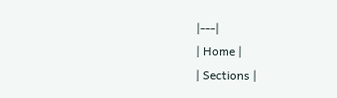|---|
| Home |
| Sections |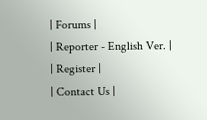| Forums |
| Reporter - English Ver. |
| Register |
| Contact Us |